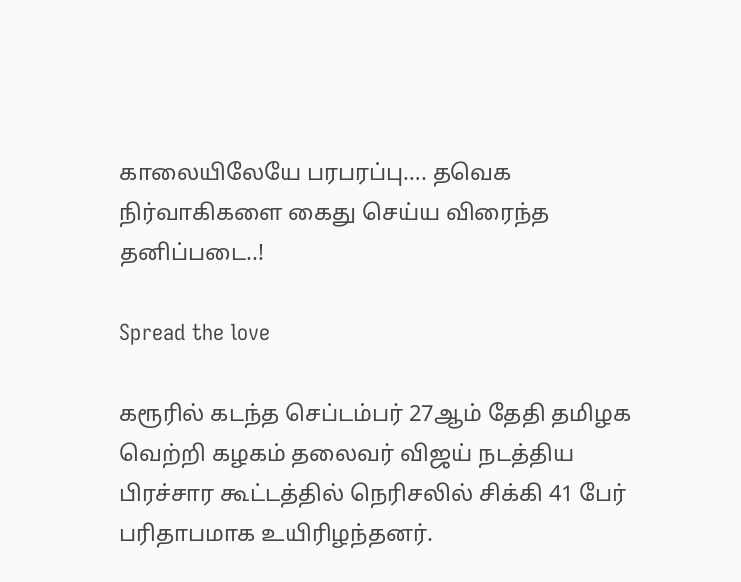காலையிலேயே பரபரப்பு…. தவெக நிர்வாகிகளை கைது செய்ய விரைந்த தனிப்படை..!

Spread the love

கரூரில் கடந்த செப்டம்பர் 27ஆம் தேதி தமிழக வெற்றி கழகம் தலைவர் விஜய் நடத்திய பிரச்சார கூட்டத்தில் நெரிசலில் சிக்கி 41 பேர் பரிதாபமாக உயிரிழந்தனர்.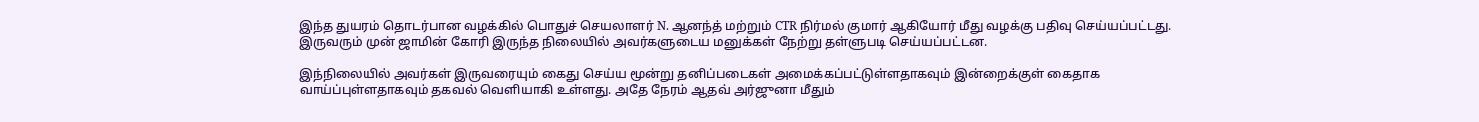இந்த துயரம் தொடர்பான வழக்கில் பொதுச் செயலாளர் N. ஆனந்த் மற்றும் CTR நிர்மல் குமார் ஆகியோர் மீது வழக்கு பதிவு செய்யப்பட்டது. இருவரும் முன் ஜாமின் கோரி இருந்த நிலையில் அவர்களுடைய மனுக்கள் நேற்று தள்ளுபடி செய்யப்பட்டன.

இந்நிலையில் அவர்கள் இருவரையும் கைது செய்ய மூன்று தனிப்படைகள் அமைக்கப்பட்டுள்ளதாகவும் இன்றைக்குள் கைதாக வாய்ப்புள்ளதாகவும் தகவல் வெளியாகி உள்ளது. அதே நேரம் ஆதவ் அர்ஜுனா மீதும்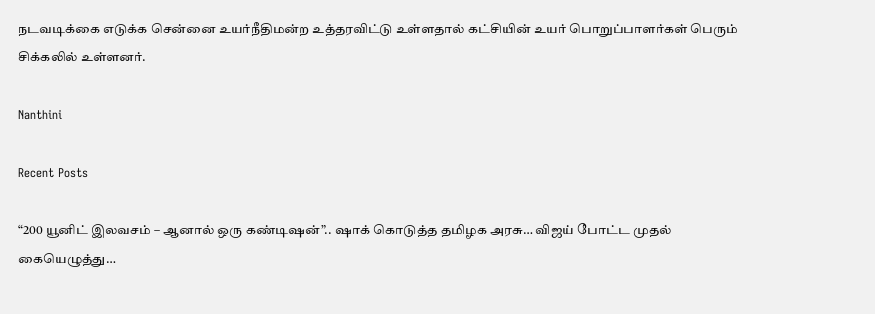நடவடிக்கை எடுக்க சென்னை உயர்நீதிமன்ற உத்தரவிட்டு உள்ளதால் கட்சியின் உயர் பொறுப்பாளர்கள் பெரும் சிக்கலில் உள்ளனர்.

Nanthini

Recent Posts

“200 யூனிட் இலவசம் – ஆனால் ஒரு கண்டிஷன்”.. ஷாக் கொடுத்த தமிழக அரசு… விஜய் போட்ட முதல் கையெழுத்து…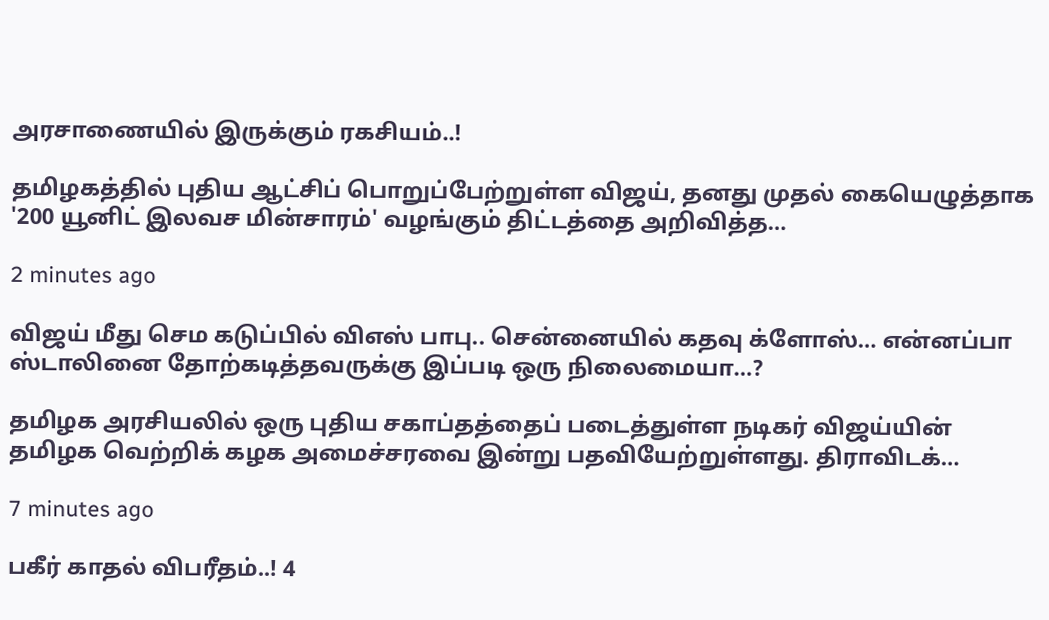அரசாணையில் இருக்கும் ரகசியம்..!

தமிழகத்தில் புதிய ஆட்சிப் பொறுப்பேற்றுள்ள விஜய், தனது முதல் கையெழுத்தாக '200 யூனிட் இலவச மின்சாரம்' வழங்கும் திட்டத்தை அறிவித்த…

2 minutes ago

விஜய் மீது செம கடுப்பில் விஎஸ் பாபு.. சென்னையில் கதவு க்ளோஸ்… என்னப்பா ஸ்டாலினை தோற்கடித்தவருக்கு இப்படி ஒரு நிலைமையா…?

தமிழக அரசியலில் ஒரு புதிய சகாப்தத்தைப் படைத்துள்ள நடிகர் விஜய்யின் தமிழக வெற்றிக் கழக அமைச்சரவை இன்று பதவியேற்றுள்ளது. திராவிடக்…

7 minutes ago

பகீர் காதல் விபரீதம்..! 4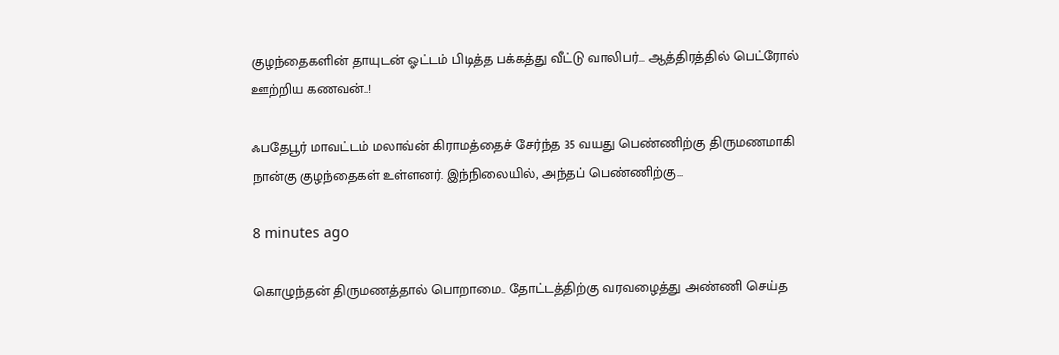குழந்தைகளின் தாயுடன் ஓட்டம் பிடித்த பக்கத்து வீட்டு வாலிபர்… ஆத்திரத்தில் பெட்ரோல் ஊற்றிய கணவன்..!

ஃபதேபூர் மாவட்டம் மலாவ்ன் கிராமத்தைச் சேர்ந்த 35 வயது பெண்ணிற்கு திருமணமாகி நான்கு குழந்தைகள் உள்ளனர். இந்நிலையில், அந்தப் பெண்ணிற்கு…

8 minutes ago

கொழுந்தன் திருமணத்தால் பொறாமை.. தோட்டத்திற்கு வரவழைத்து அண்ணி செய்த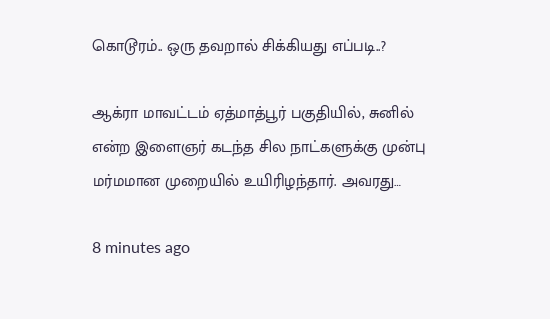கொடூரம்.. ஒரு தவறால் சிக்கியது எப்படி..?

ஆக்ரா மாவட்டம் ஏத்மாத்பூர் பகுதியில், சுனில் என்ற இளைஞர் கடந்த சில நாட்களுக்கு முன்பு மர்மமான முறையில் உயிரிழந்தார். அவரது…

8 minutes ago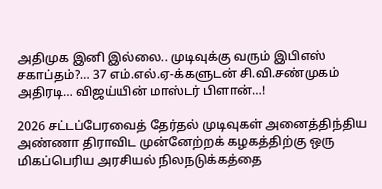அதிமுக இனி இல்லை.. முடிவுக்கு வரும் இபிஎஸ் சகாப்தம்?… 37 எம்.எல்.ஏ-க்களுடன் சி.வி.சண்முகம் அதிரடி… விஜய்யின் மாஸ்டர் பிளான்…!

2026 சட்டப்பேரவைத் தேர்தல் முடிவுகள் அனைத்திந்திய அண்ணா திராவிட முன்னேற்றக் கழகத்திற்கு ஒரு மிகப்பெரிய அரசியல் நிலநடுக்கத்தை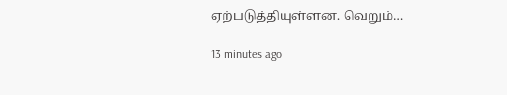ஏற்படுத்தியுள்ளன. வெறும்…

13 minutes ago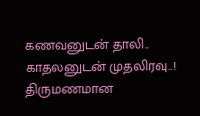கணவனுடன் தாலி.. காதலனுடன் முதலிரவு..! திருமணமான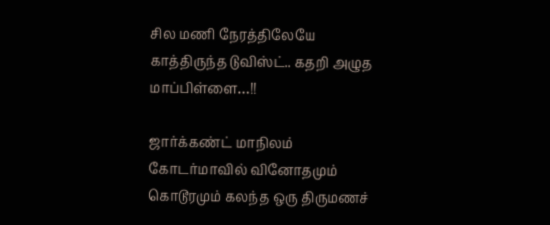சில மணி நேரத்திலேயே காத்திருந்த டுவிஸ்ட்.. கதறி அழுத மாப்பிள்ளை…!!

ஜார்க்கண்ட் மாநிலம் கோடர்மாவில் வினோதமும் கொடூரமும் கலந்த ஒரு திருமணச்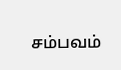சம்பவம்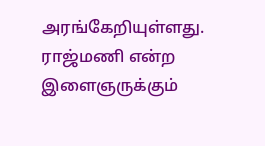அரங்கேறியுள்ளது. ராஜ்மணி என்ற இளைஞருக்கும்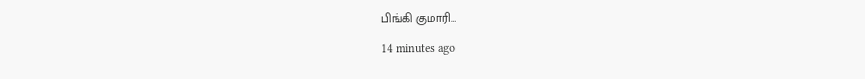பிங்கி குமாரி…

14 minutes ago